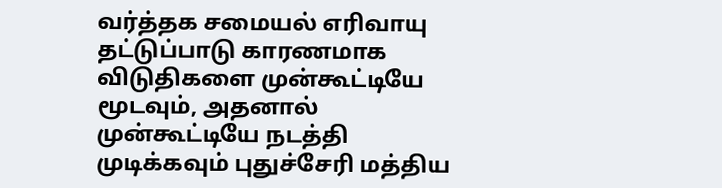வர்த்தக சமையல் எரிவாயு தட்டுப்பாடு காரணமாக விடுதிகளை முன்கூட்டியே மூடவும், அதனால் முன்கூட்டியே நடத்தி முடிக்கவும் புதுச்சேரி மத்திய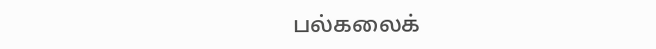பல்கலைக்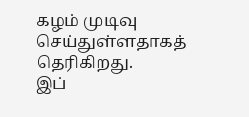கழம் முடிவு செய்துள்ளதாகத் தெரிகிறது.
இப்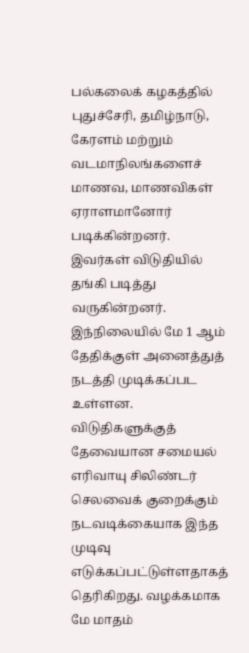பல்கலைக் கழகத்தில் புதுச்சேரி, தமிழ்நாடு, கேரளம் மற்றும் வடமாநிலங்களைச் மாணவ, மாணவிகள் ஏராளமானோர் படிக்கின்றனர். இவர்கள் விடுதியில் தங்கி படித்து வருகின்றனர். இந்நிலையில் மே 1 ஆம் தேதிக்குள் அனைத்துத் நடத்தி முடிக்கப்பட உள்ளன.
விடுதிகளுக்குத் தேவையான சமையல் எரிவாயு சிலிண்டர் செலவைக் குறைக்கும் நடவடிக்கையாக இந்த முடிவு எடுக்கப்பட்டுள்ளதாகத் தெரிகிறது. வழக்கமாக மே மாதம்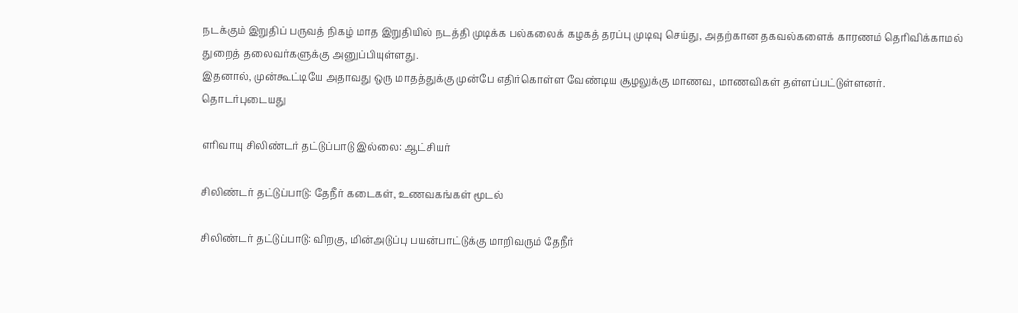நடக்கும் இறுதிப் பருவத் நிகழ் மாத இறுதியில் நடத்தி முடிக்க பல்கலைக் கழகத் தரப்பு முடிவு செய்து, அதற்கான தகவல்களைக் காரணம் தெரிவிக்காமல் துறைத் தலைவர்களுக்கு அனுப்பியுள்ளது.
இதனால், முன்கூட்டியே அதாவது ஒரு மாதத்துக்கு முன்பே எதிர்கொள்ள வேண்டிய சூழலுக்கு மாணவ, மாணவிகள் தள்ளப்பட்டுள்ளனர்.
தொடர்புடையது

எரிவாயு சிலிண்டர் தட்டுப்பாடு இல்லை: ஆட்சியர்

சிலிண்டர் தட்டுப்பாடு: தேநீர் கடைகள், உணவகங்கள் மூடல்

சிலிண்டர் தட்டுப்பாடு: விறகு, மின்அடுப்பு பயன்பாட்டுக்கு மாறிவரும் தேநீர்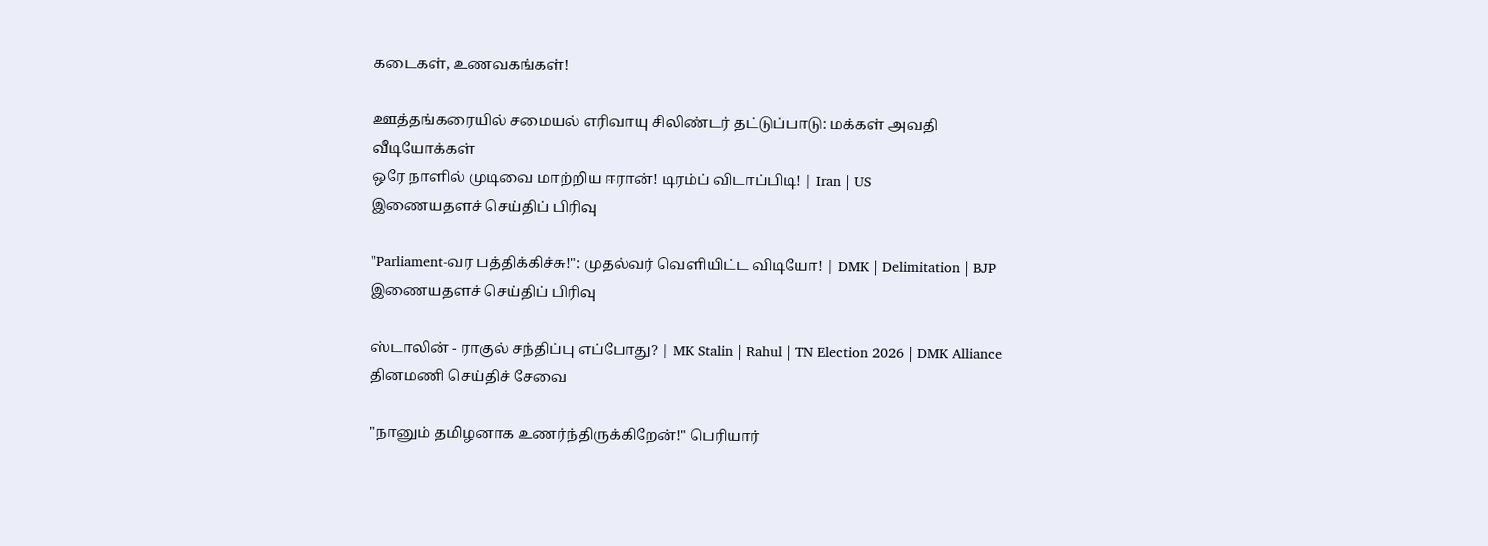கடைகள், உணவகங்கள்!

ஊத்தங்கரையில் சமையல் எரிவாயு சிலிண்டர் தட்டுப்பாடு: மக்கள் அவதி
வீடியோக்கள்
ஒரே நாளில் முடிவை மாற்றிய ஈரான்! டிரம்ப் விடாப்பிடி! | Iran | US
இணையதளச் செய்திப் பிரிவு

"Parliament-வர பத்திக்கிச்சு!": முதல்வர் வெளியிட்ட விடியோ! | DMK | Delimitation | BJP
இணையதளச் செய்திப் பிரிவு

ஸ்டாலின் - ராகுல் சந்திப்பு எப்போது? | MK Stalin | Rahul | TN Election 2026 | DMK Alliance
தினமணி செய்திச் சேவை

"நானும் தமிழனாக உணர்ந்திருக்கிறேன்!" பெரியார்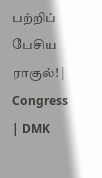பற்றிப் பேசிய ராகுல்! | Congress | DMK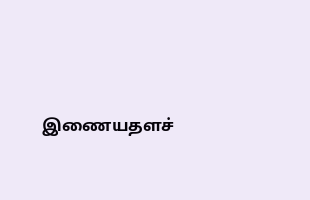இணையதளச்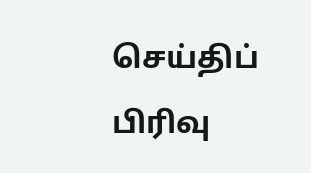செய்திப் பிரிவு